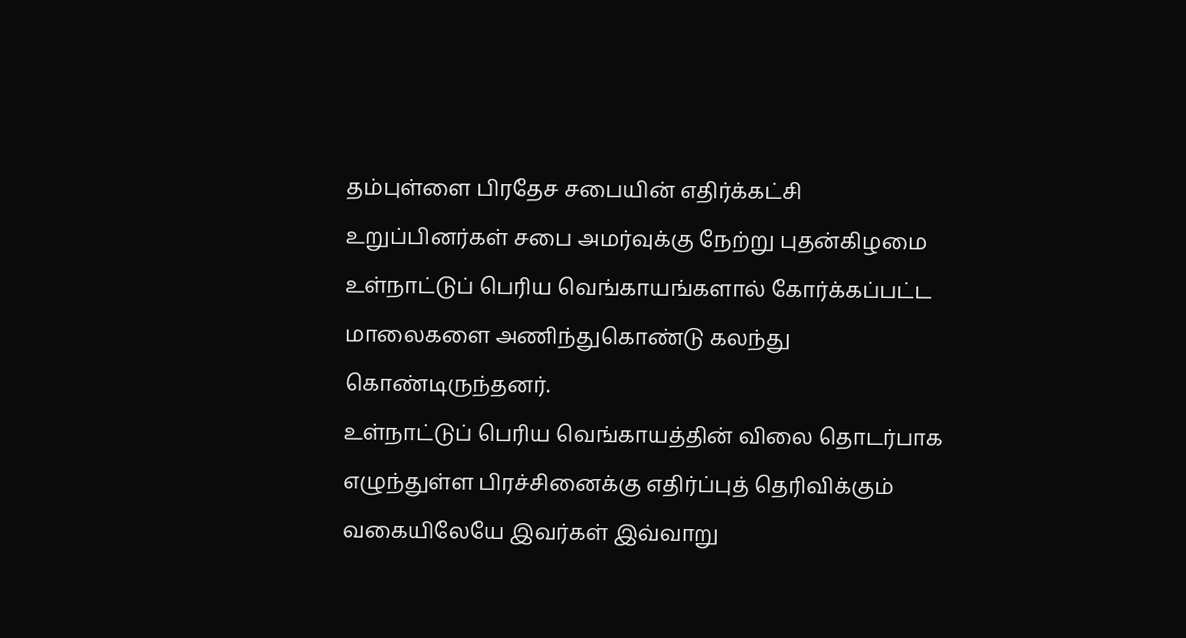தம்புள்ளை பிரதேச சபையின் எதிர்க்கட்சி உறுப்பினர்கள் சபை அமர்வுக்கு நேற்று புதன்கிழமை உள்நாட்டுப் பெரிய வெங்காயங்களால் கோர்க்கப்பட்ட மாலைகளை அணிந்துகொண்டு கலந்து கொண்டிருந்தனர்.
உள்நாட்டுப் பெரிய வெங்காயத்தின் விலை தொடர்பாக எழுந்துள்ள பிரச்சினைக்கு எதிர்ப்புத் தெரிவிக்கும் வகையிலேயே இவர்கள் இவ்வாறு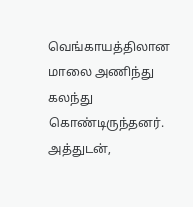வெங்காயத்திலான மாலை அணிந்து கலந்து கொண்டிருந்தனர்.
அத்துடன்,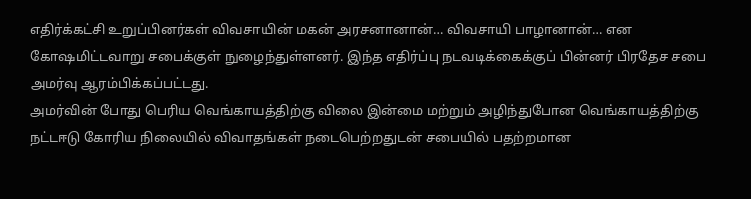எதிர்க்கட்சி உறுப்பினர்கள் விவசாயின் மகன் அரசனானான்… விவசாயி பாழானான்… என கோஷமிட்டவாறு சபைக்குள் நுழைந்துள்ளனர். இந்த எதிர்ப்பு நடவடிக்கைக்குப் பின்னர் பிரதேச சபை அமர்வு ஆரம்பிக்கப்பட்டது.
அமர்வின் போது பெரிய வெங்காயத்திற்கு விலை இன்மை மற்றும் அழிந்துபோன வெங்காயத்திற்கு நட்டஈடு கோரிய நிலையில் விவாதங்கள் நடைபெற்றதுடன் சபையில் பதற்றமான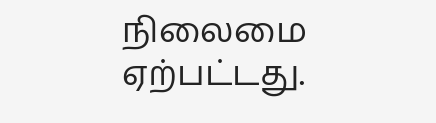நிலைமை ஏற்பட்டது.